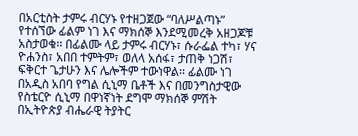በአርቲስት ታምሩ ብርሃኑ የተዘጋጀው “ባለሥልጣኑ” የተሰኘው ፊልም ነገ እና ማክሰኞ እንደሚመረቅ አዘጋጆቹ አስታወቁ፡፡ በፊልሙ ላይ ታምሩ ብርሃኑ፣ ሱራፌል ተካ፣ ሃና ዮሐንስ፣ አበበ ተምትም፣ ወለላ አሰፋ፣ ታጠቅ ነጋሽ፣ ፍቅርተ ጌታሁን እና ሌሎችም ተውነዋል፡፡ ፊልሙ ነገ በአዲስ አበባ የግል ሲኒማ ቤቶች እና በመንግስታዊው የስቴርዮ ሲኒማ በዋነኛነት ደግሞ ማክሰኞ ምሽት በኢትዮጵያ ብሔራዊ ትያትር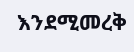እንደሚመረቅ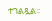ተገልጿል፡፡